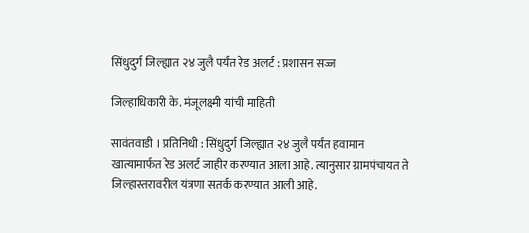सिंधुदुर्ग जिल्ह्यात २४ जुलै पर्यंत रेड अलर्ट : प्रशासन सज्ज

जिल्हाधिकारी के. मंजूलक्ष्मी यांची माहिती

सावंतवाडी । प्रतिनिधी : सिंधुदुर्ग जिल्ह्यात २४ जुलै पर्यंत हवामान खात्यामार्फत रेड अलर्ट जाहीर करण्यात आला आहे. त्यानुसार ग्रामपंचायत ते जिल्हास्तरावरील यंत्रणा सतर्क करण्यात आली आहे.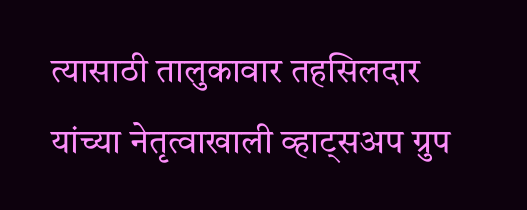त्यासाठी तालुकावार तहसिलदार यांच्या नेतृत्वाखाली व्हाट्सअप ग्रुप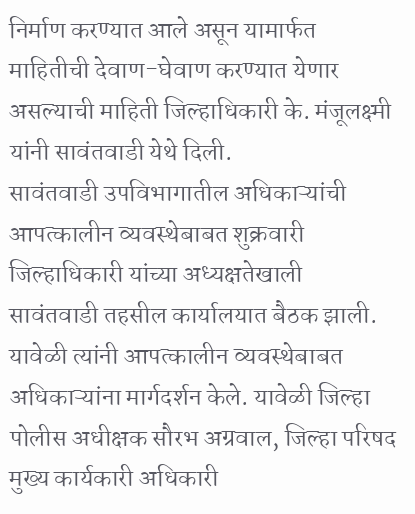निर्माण करण्यात आले असून यामार्फत माहितीची देवाण-घेवाण करण्यात येणार असल्याची माहिती जिल्हाधिकारी के. मंजूलक्ष्मी यांनी सावंतवाडी येथे दिली.
सावंतवाडी उपविभागातील अधिकाऱ्यांची आपत्कालीन व्यवस्थेबाबत शुक्रवारी जिल्हाधिकारी यांच्या अध्यक्षतेखाली
सावंतवाडी तहसील कार्यालयात बैठक झाली. यावेळी त्यांनी आपत्कालीन व्यवस्थेबाबत अधिकाऱ्यांना मार्गदर्शन केले. यावेळी जिल्हा पोलीस अधीक्षक सौरभ अग्रवाल, जिल्हा परिषद मुख्य कार्यकारी अधिकारी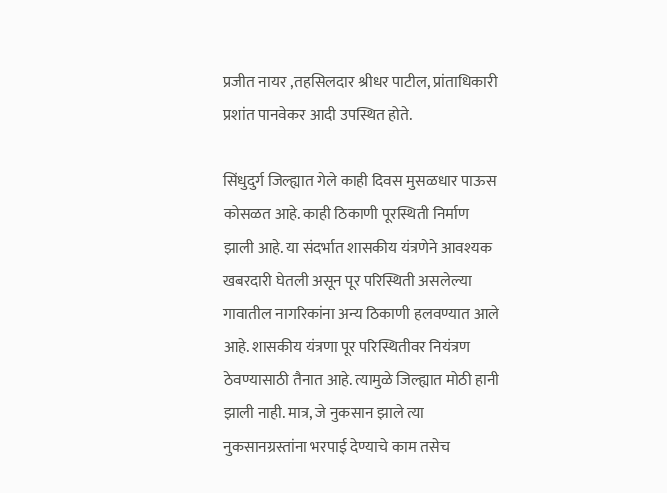प्रजीत नायर ,तहसिलदार श्रीधर पाटील, प्रांताधिकारी प्रशांत पानवेकर आदी उपस्थित होते.

सिंधुदुर्ग जिल्ह्यात गेले काही दिवस मुसळधार पाऊस कोसळत आहे. काही ठिकाणी पूरस्थिती निर्माण झाली आहे. या संदर्भात शासकीय यंत्रणेने आवश्यक खबरदारी घेतली असून पूर परिस्थिती असलेल्या गावातील नागरिकांना अन्य ठिकाणी हलवण्यात आले आहे. शासकीय यंत्रणा पूर परिस्थितीवर नियंत्रण ठेवण्यासाठी तैनात आहे. त्यामुळे जिल्ह्यात मोठी हानी झाली नाही. मात्र, जे नुकसान झाले त्या नुकसानग्रस्तांना भरपाई देण्याचे काम तसेच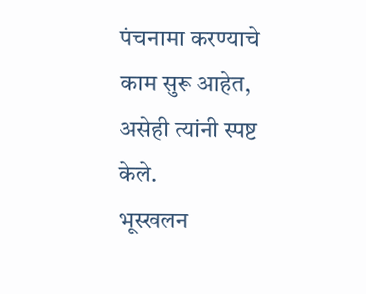पंचनामा करण्याचे काम सुरू आहेत, असेही त्यांनी स्पष्ट केले.
भूस्खलन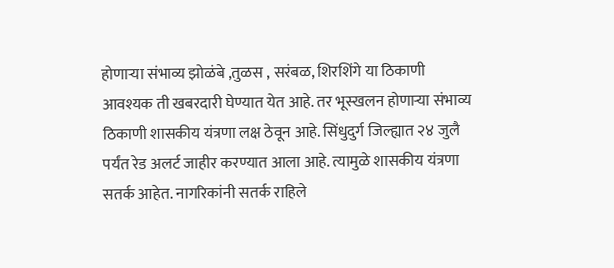होणाऱ्या संभाव्य झोळंबे ,तुळस , सरंबळ, शिरशिंगे या ठिकाणी आवश्यक ती खबरदारी घेण्यात येत आहे. तर भूस्खलन होणाऱ्या संभाव्य ठिकाणी शासकीय यंत्रणा लक्ष ठेवून आहे. सिंधुदुर्ग जिल्ह्यात २४ जुलै पर्यंत रेड अलर्ट जाहीर करण्यात आला आहे. त्यामुळे शासकीय यंत्रणा सतर्क आहेत. नागरिकांनी सतर्क राहिले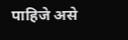पाहिजे असे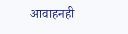आवाहनही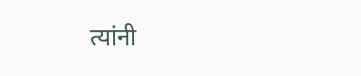त्यांनी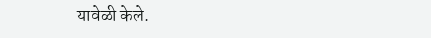यावेळी केले.